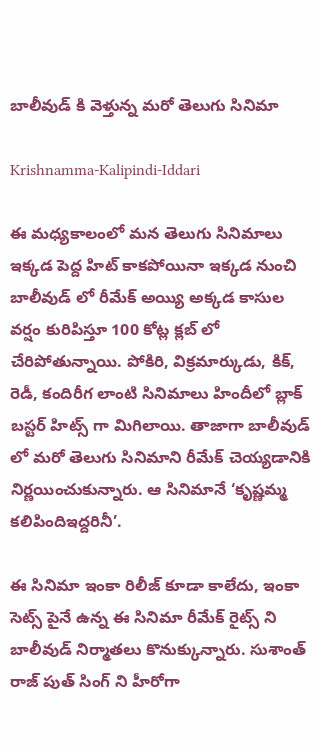బాలీవుడ్ కి వెళ్తున్న మరో తెలుగు సినిమా

Krishnamma-Kalipindi-Iddari

ఈ మధ్యకాలంలో మన తెలుగు సినిమాలు ఇక్కడ పెద్ద హిట్ కాకపోయినా ఇక్కడ నుంచి బాలీవుడ్ లో రీమేక్ అయ్యి అక్కడ కాసుల వర్షం కురిపిస్తూ 100 కోట్ల క్లబ్ లో చేరిపోతున్నాయి. పోకిరి, విక్రమార్కుడు, కిక్, రెడీ, కందిరీగ లాంటి సినిమాలు హిందీలో బ్లాక్ బస్టర్ హిట్స్ గా మిగిలాయి. తాజాగా బాలీవుడ్ లో మరో తెలుగు సినిమాని రీమేక్ చెయ్యడానికి నిర్ణయించుకున్నారు. ఆ సినిమానే ‘కృష్ణమ్మ కలిపిందిఇద్దరినీ’.

ఈ సినిమా ఇంకా రిలీజ్ కూడా కాలేదు, ఇంకా సెట్స్ పైనే ఉన్న ఈ సినిమా రీమేక్ రైట్స్ ని బాలీవుడ్ నిర్మాతలు కొనుక్కున్నారు. సుశాంత్ రాజ్ పుత్ సింగ్ ని హీరోగా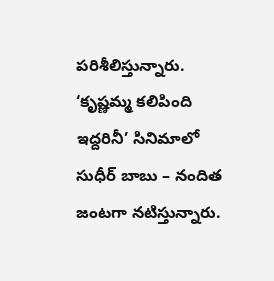పరిశీలిస్తున్నారు. ‘కృష్ణమ్మ కలిపింది ఇద్దరినీ’ సినిమాలో సుధీర్ బాబు – నందిత జంటగా నటిస్తున్నారు.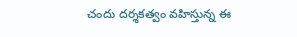చందు దర్శకత్వం వహిస్తున్న ఈ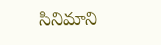సినిమాని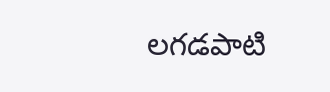లగడపాటి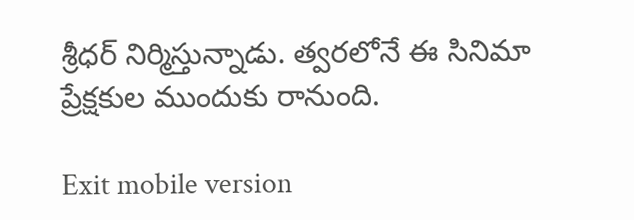శ్రీధర్ నిర్మిస్తున్నాడు. త్వరలోనే ఈ సినిమా ప్రేక్షకుల ముందుకు రానుంది.

Exit mobile version